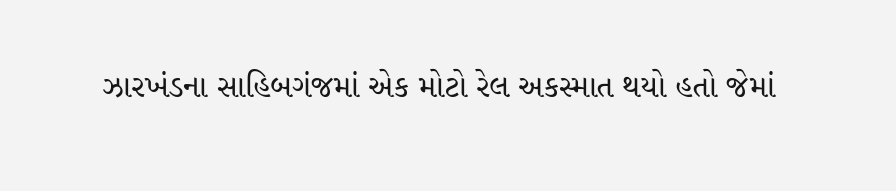ઝારખંડના સાહિબગંજમાં એક મોટો રેલ અકસ્માત થયો હતો જેમાં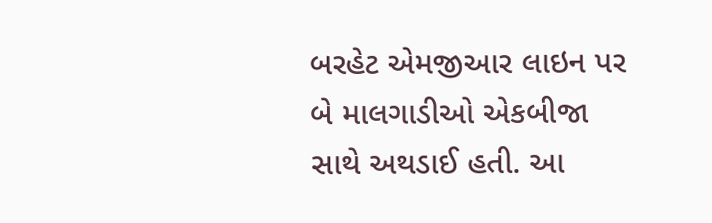બરહેટ એમજીઆર લાઇન પર બે માલગાડીઓ એકબીજા સાથે અથડાઈ હતી. આ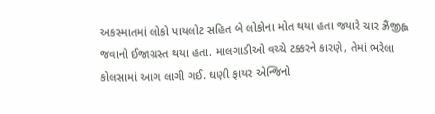અકસ્માતમાં લોકો પાયલોટ સહિત બે લોકોના મોત થયા હતા જ્યારે ચાર ઝ્રૈંજીહ્લ જવાનો ઈજાગ્રસ્ત થયા હતા. માલગાડીઓ વચ્ચે ટક્કરને કારણે, તેમાં ભરેલા કોલસામાં આગ લાગી ગઈ. ઘણી ફાયર એન્જિનો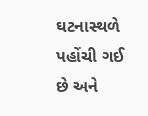ઘટનાસ્થળે પહોંચી ગઈ છે અને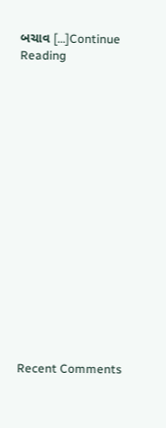બચાવ […]Continue Reading

















Recent Comments